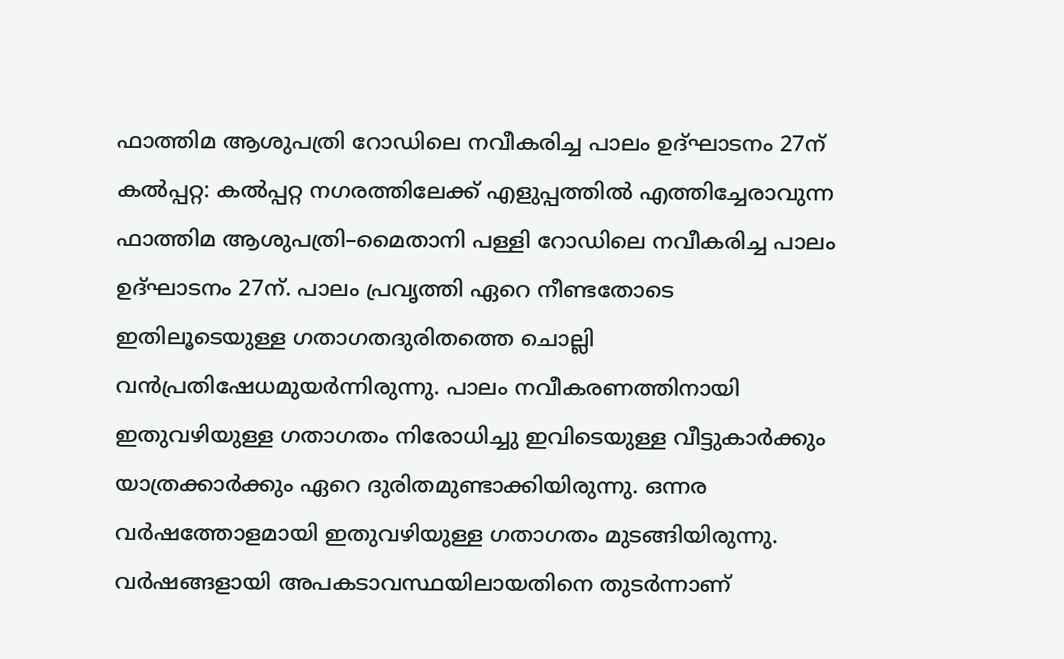ഫാത്തിമ ആശുപത്രി റോഡിലെ നവീകരിച്ച പാലം ഉദ്ഘാടനം 27ന്
കൽപ്പറ്റ: കൽപ്പറ്റ നഗരത്തിലേക്ക് എളുപ്പത്തിൽ എത്തിച്ചേരാവുന്ന ഫാത്തിമ ആശുപത്രി–മൈതാനി പള്ളി റോഡിലെ നവീകരിച്ച പാലം ഉദ്ഘാടനം 27ന്. പാലം പ്രവൃത്തി ഏറെ നീണ്ടതോടെ ഇതിലൂടെയുള്ള ഗതാഗതദുരിതത്തെ ചൊല്ലി വൻപ്രതിഷേധമുയർന്നിരുന്നു. പാലം നവീകരണത്തിനായി ഇതുവഴിയുള്ള ഗതാഗതം നിരോധിച്ചു ഇവിടെയുള്ള വീട്ടുകാർക്കും യാത്രക്കാർക്കും ഏറെ ദുരിതമുണ്ടാക്കിയിരുന്നു. ഒന്നര വർഷത്തോളമായി ഇതുവഴിയുള്ള ഗതാഗതം മുടങ്ങിയിരുന്നു. വർഷങ്ങളായി അപകടാവസ്ഥയിലായതിനെ തുടർന്നാണ്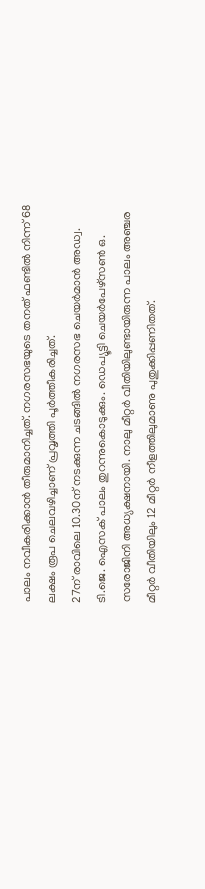പാലം നവീകരിക്കാൻ തീരുമാനിച്ചത്. നഗരസഭയുടെ തനത് ഫണ്ടിൽ നിന്ന് 68 ലക്ഷം രൂപ ചെലവഴിച്ചാണ് പ്രവൃത്തി പൂർത്തീകരിച്ചത്.
27ന് രാവിലെ 10.30ന് നടക്കുന്ന ചടങ്ങിൽ നഗരസഭ ചെയർമാൻ അഡ്വ. ടി.ജെ. ഐസക് പാലം തുറന്നുകൊടുക്കും. ഡെപ്യൂട്ടി ചെയർപേഴ്സൺ ഒ. സരോജിനി അധ്യക്ഷനായി. നാലു മീറ്റർ വീതിയിലുണ്ടായിരുന്ന പാലം അഞ്ചര മീറ്റർ വീതിയിലും 12 മീറ്റർ നീളത്തിലുമാണു പുതുക്കിപ്പണിതത്.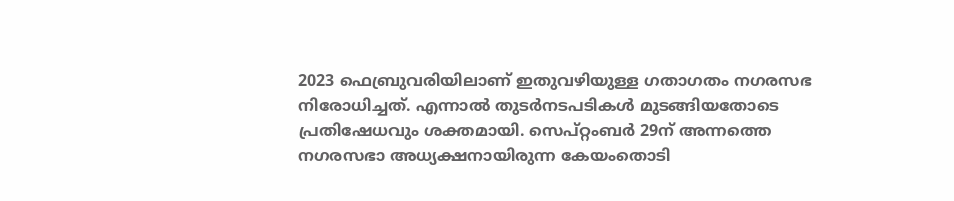2023 ഫെബ്രുവരിയിലാണ് ഇതുവഴിയുള്ള ഗതാഗതം നഗരസഭ നിരോധിച്ചത്. എന്നാൽ തുടർനടപടികൾ മുടങ്ങിയതോടെ പ്രതിഷേധവും ശക്തമായി. സെപ്റ്റംബർ 29ന് അന്നത്തെ നഗരസഭാ അധ്യക്ഷനായിരുന്ന കേയംതൊടി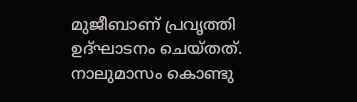മുജീബാണ് പ്രവൃത്തി ഉദ്ഘാടനം ചെയ്തത്. നാലുമാസം കൊണ്ടു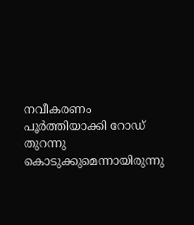നവീകരണം പൂർത്തിയാക്കി റോഡ് തുറന്നു കൊടുക്കുമെന്നായിരുന്നു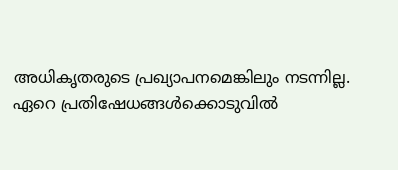അധികൃതരുടെ പ്രഖ്യാപനമെങ്കിലും നടന്നില്ല. ഏറെ പ്രതിഷേധങ്ങൾക്കൊടുവിൽ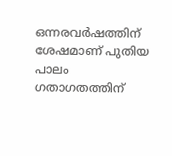ഒന്നരവർഷത്തിന് ശേഷമാണ് പുതിയ പാലം ഗതാഗതത്തിന്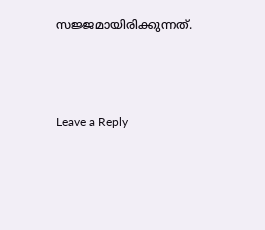സജ്ജമായിരിക്കുന്നത്.





Leave a Reply